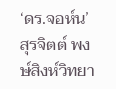‘ดร.จอห์น’ สุรจิตต์ พงษ์สิงห์วิทยา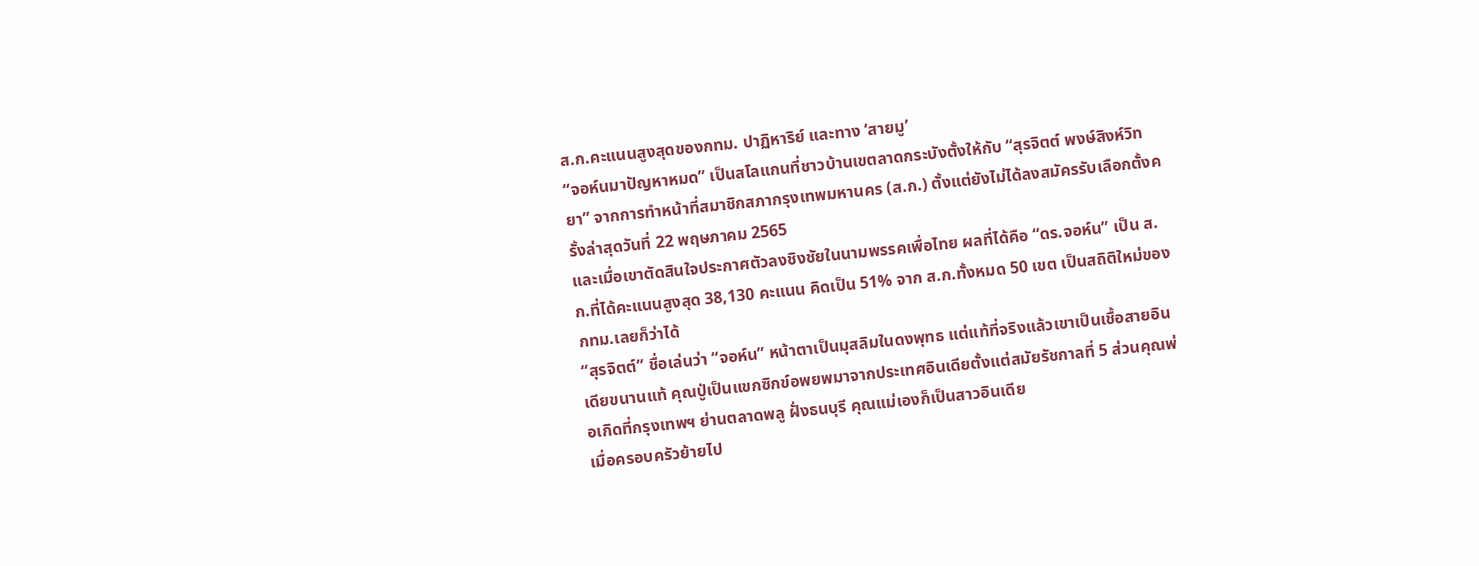ส.ก.คะแนนสูงสุดของกทม. ปาฏิหาริย์ และทาง ‘สายมู’
“จอห์นมาปัญหาหมด” เป็นสโลแกนที่ชาวบ้านเขตลาดกระบังตั้งให้กับ “สุรจิตต์ พงษ์สิงห์วิทยา” จากการทำหน้าที่สมาชิกสภากรุงเทพมหานคร (ส.ก.) ตั้งแต่ยังไม่ได้ลงสมัครรับเลือกตั้งครั้งล่าสุดวันที่ 22 พฤษภาคม 2565
และเมื่อเขาตัดสินใจประกาศตัวลงชิงชัยในนามพรรคเพื่อไทย ผลที่ได้คือ “ดร.จอห์น” เป็น ส.ก.ที่ได้คะแนนสูงสุด 38,130 คะแนน คิดเป็น 51% จาก ส.ก.ทั้งหมด 50 เขต เป็นสถิติใหม่ของ กทม.เลยก็ว่าได้
“สุรจิตต์” ชื่อเล่นว่า “จอห์น” หน้าตาเป็นมุสลิมในดงพุทธ แต่แท้ที่จริงแล้วเขาเป็นเชื้อสายอินเดียขนานแท้ คุณปู่เป็นแขกซิกข์อพยพมาจากประเทศอินเดียตั้งแต่สมัยรัชกาลที่ 5 ส่วนคุณพ่อเกิดที่กรุงเทพฯ ย่านตลาดพลู ฝั่งธนบุรี คุณแม่เองก็เป็นสาวอินเดีย
เมื่อครอบครัวย้ายไป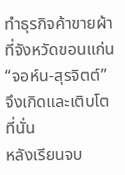ทำธุรกิจค้าขายผ้าที่จังหวัดขอนแก่น “จอห์น-สุรจิตต์” จึงเกิดและเติบโตที่นั่น
หลังเรียนจบ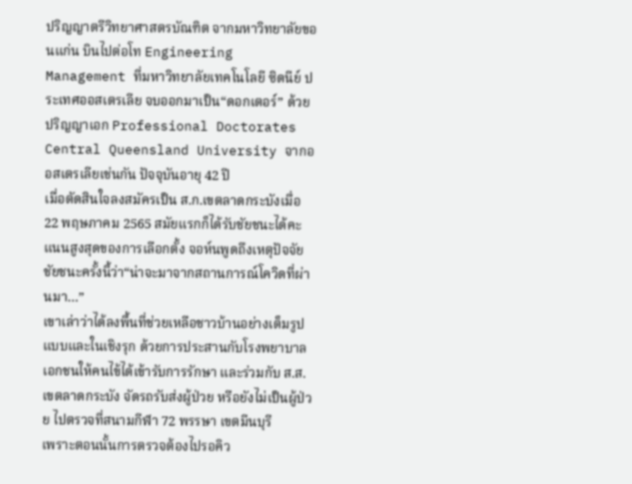ปริญญาตรีวิทยาศาสตรบัณฑิต จากมหาวิทยาลัยขอนแก่น บินไปต่อโท Engineering Management ที่มหาวิทยาลัยเทคโนโลยี ซิดนีย์ ประเทศออสเตรเลีย จบออกมาเป็น“ดอกเตอร์” ด้วยปริญญาเอก Professional Doctorates Central Queensland University จากออสเตรเลียเช่นกัน ปัจจุบันอายุ 42 ปี
เมื่อตัดสินใจลงสมัครเป็น ส.ก.เขตลาดกระบังเมื่อ 22 พฤษภาคม 2565 สมัยแรกก็ได้รับชัยชนะได้คะแนนสูงสุดของการเลือกตั้ง จอห์นพูดถึงเหตุปัจจัยชัยชนะครั้งนี้ว่า“น่าจะมาจากสถานการณ์โควิดที่ผ่านมา…”
เขาเล่าว่าได้ลงพื้นที่ช่วยเหลือชาวบ้านอย่างเต็มรูปแบบและในเชิงรุก ด้วยการประสานกับโรงพยาบาลเอกชนให้คนไข้ได้เข้ารับการรักษา และร่วมกับ ส.ส.เขตลาดกระบัง จัดรถรับส่งผู้ป่วย หรือยังไม่เป็นผู้ป่วย ไปตรวจที่สนามกีฬา 72 พรรษา เขตมีนบุรี
เพราะตอนนั้นการตรวจต้องไปรอคิว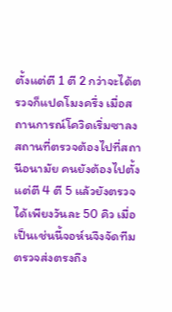ตั้งแต่ตี 1 ตี 2 กว่าจะได้ตรวจก็แปดโมงครึ่ง เมื่อสถานการณ์โควิดเริ่มซาลง สถานที่ตรวจต้องไปที่สถานีอนามัย คนยังต้องไปตั้งแต่ตี 4 ตี 5 แล้วยังตรวจได้เพียงวันละ 50 คิว เมื่อเป็นเช่นนี้จอห์นจึงจัดทีมตรวจส่งตรงถึง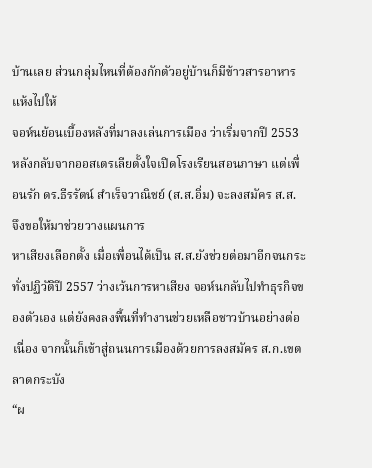บ้านเลย ส่วนกลุ่มไหนที่ต้องกักตัวอยู่บ้านก็มีข้าวสารอาหารแห้งไปให้
จอห์นย้อนเบื้องหลังที่มาลงเล่นการเมือง ว่าเริ่มจากปี 2553 หลังกลับจากออสเตรเลียตั้งใจเปิดโรงเรียนสอนภาษา แต่เพื่อนรัก ดร.ธีรรัตน์ สำเร็จวาณิชย์ (ส.ส.อิ่ม) จะลงสมัคร ส.ส. จึงขอให้มาช่วยวางแผนการ
หาเสียงเลือกตั้ง เมื่อเพื่อนได้เป็น ส.ส.ยังช่วยต่อมาอีกจนกระทั่งปฏิวัติปี 2557 ว่างเว้นการหาเสียง จอห์นกลับไปทำธุรกิจของตัวเอง แต่ยังคงลงพื้นที่ทำงานช่วยเหลือชาวบ้านอย่างต่อเนื่อง จากนั้นก็เข้าสู่ถนนการเมืองด้วยการลงสมัคร ส.ก.เขตลาดกระบัง
“ผ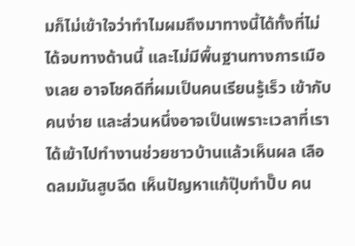มก็ไม่เข้าใจว่าทำไมผมถึงมาทางนี้ได้ทั้งที่ไม่ได้จบทางด้านนี้ และไม่มีพื้นฐานทางการเมืองเลย อาจโชคดีที่ผมเป็นคนเรียนรู้เร็ว เข้ากับคนง่าย และส่วนหนึ่งอาจเป็นเพราะเวลาที่เราได้เข้าไปทำงานช่วยชาวบ้านแล้วเห็นผล เลือดลมมันสูบฉีด เห็นปัญหาแก้ปุ๊บทำปั๊บ คน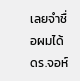เลยจำชื่อผมได้ ดร.จอห์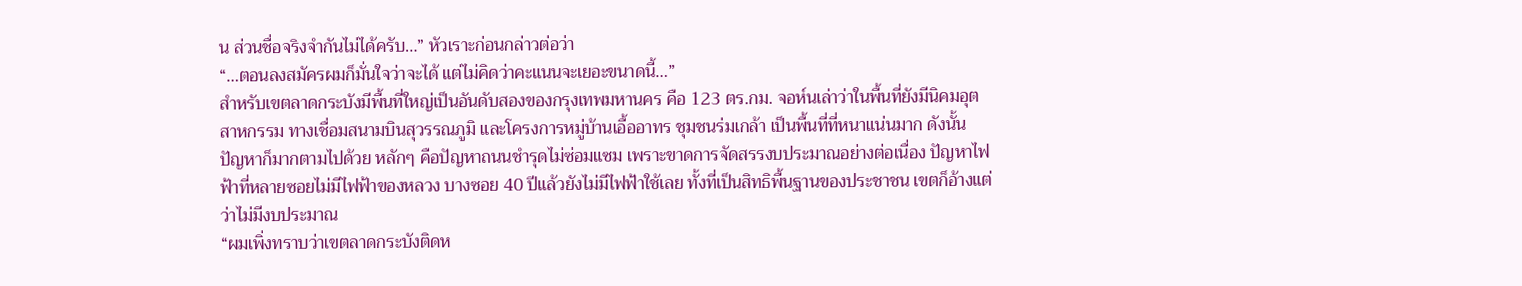น ส่วนชื่อจริงจำกันไม่ได้ครับ…” หัวเราะก่อนกล่าวต่อว่า
“…ตอนลงสมัครผมก็มั่นใจว่าจะได้ แต่ไม่คิดว่าคะแนนจะเยอะขนาดนี้…”
สำหรับเขตลาดกระบังมีพื้นที่ใหญ่เป็นอันดับสองของกรุงเทพมหานคร คือ 123 ตร.กม. จอห์นเล่าว่าในพื้นที่ยังมีนิคมอุตสาหกรรม ทางเชื่อมสนามบินสุวรรณภูมิ และโครงการหมู่บ้านเอื้ออาทร ชุมชนร่มเกล้า เป็นพื้นที่ที่หนาแน่นมาก ดังนั้น ปัญหาก็มากตามไปด้วย หลักๆ คือปัญหาถนนชำรุดไม่ซ่อมแซม เพราะขาดการจัดสรรงบประมาณอย่างต่อเนื่อง ปัญหาไฟฟ้าที่หลายซอยไม่มีไฟฟ้าของหลวง บางซอย 40 ปีแล้วยังไม่มีไฟฟ้าใช้เลย ทั้งที่เป็นสิทธิพื้นฐานของประชาชน เขตก็อ้างแต่ว่าไม่มีงบประมาณ
“ผมเพิ่งทราบว่าเขตลาดกระบังติดห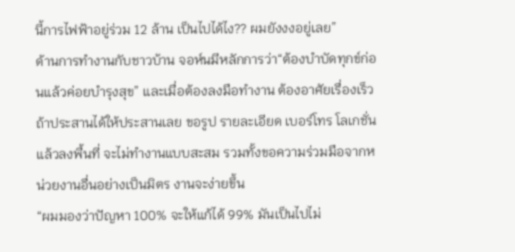นี้การไฟฟ้าอยู่ร่วม 12 ล้าน เป็นไปได้ไง?? ผมยังงงอยู่เลย”
ด้านการทำงานกับชาวบ้าน จอห์นมีหลักการว่า“ต้องบำบัดทุกข์ก่อนแล้วค่อยบำรุงสุข” และเมื่อต้องลงมือทำงาน ต้องอาศัยเรื่องเร็ว ถ้าประสานได้ให้ประสานเลย ขอรูป รายละเอียด เบอร์โทร โลเกชั่น แล้วลงพื้นที่ จะไม่ทำงานแบบสะสม รวมทั้งขอความร่วมมือจากหน่วยงานอื่นอย่างเป็นมิตร งานจะง่ายขึ้น
“ผมมองว่าปัญหา 100% จะให้แก้ได้ 99% มันเป็นไปไม่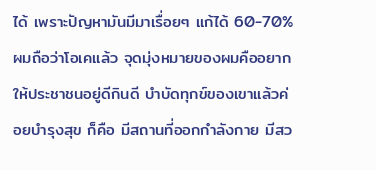ได้ เพราะปัญหามันมีมาเรื่อยๆ แก้ได้ 60-70% ผมถือว่าโอเคแล้ว จุดมุ่งหมายของผมคืออยากให้ประชาชนอยู่ดีกินดี บำบัดทุกข์ของเขาแล้วค่อยบำรุงสุข ก็คือ มีสถานที่ออกกำลังกาย มีสว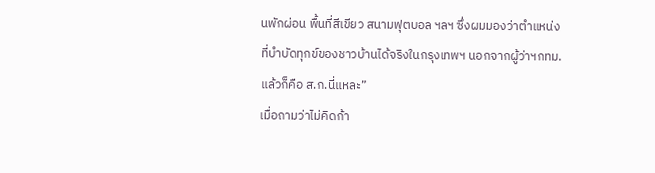นพักผ่อน พื้นที่สีเขียว สนามฟุตบอล ฯลฯ ซึ่งผมมองว่าตำแหน่งที่บำบัดทุกข์ของชาวบ้านได้จริงในกรุงเทพฯ นอกจากผู้ว่าฯกทม.แล้วก็คือ ส.ก.นี่แหละ”
เมื่อถามว่าไม่คิดก้า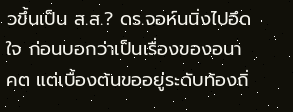วขึ้นเป็น ส.ส.? ดร.จอห์นนิ่งไปอึดใจ ก่อนบอกว่าเป็นเรื่องของอนาคต แต่เบื้องต้นขออยู่ระดับท้องถิ่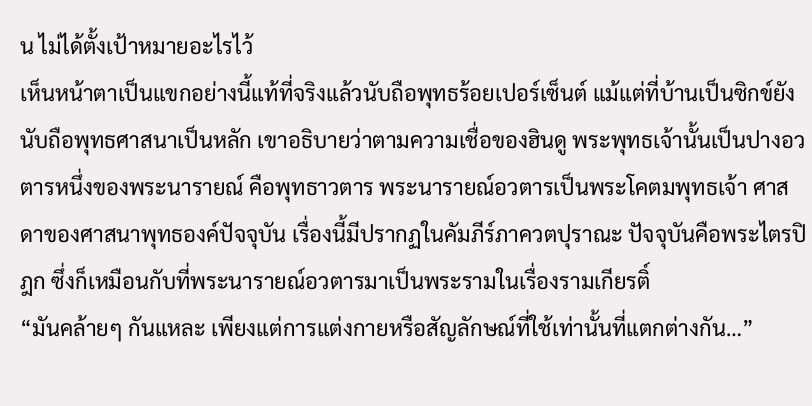น ไม่ได้ตั้งเป้าหมายอะไรไว้
เห็นหน้าตาเป็นแขกอย่างนี้แท้ที่จริงแล้วนับถือพุทธร้อยเปอร์เซ็นต์ แม้แต่ที่บ้านเป็นซิกข์ยังนับถือพุทธศาสนาเป็นหลัก เขาอธิบายว่าตามความเชื่อของฮินดู พระพุทธเจ้านั้นเป็นปางอวตารหนึ่งของพระนารายณ์ คือพุทธาวตาร พระนารายณ์อวตารเป็นพระโคตมพุทธเจ้า ศาสดาของศาสนาพุทธองค์ปัจจุบัน เรื่องนี้มีปรากฏในคัมภีร์ภาควตปุราณะ ปัจจุบันคือพระไตรปิฎก ซึ่งก็เหมือนกับที่พระนารายณ์อวตารมาเป็นพระรามในเรื่องรามเกียรติ์
“มันคล้ายๆ กันแหละ เพียงแต่การแต่งกายหรือสัญลักษณ์ที่ใช้เท่านั้นที่แตกต่างกัน…”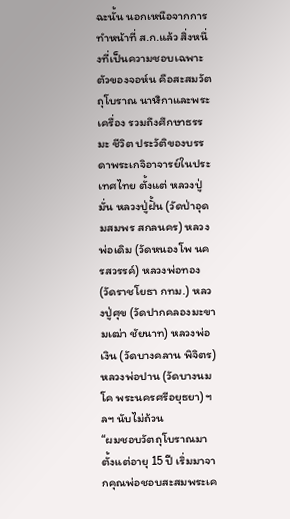ฉะนั้น นอกเหนือจากการทำหน้าที่ ส.ก.แล้ว สิ่งหนึ่งที่เป็นความชอบเฉพาะตัวของจอห์น คือสะสมวัตถุโบราณ นาฬิกาและพระเครื่อง รวมถึงศึกษาธรรมะ ชีวิต ประวัติของบรรดาพระเกจิอาจารย์ในประเทศไทย ตั้งแต่ หลวงปู่มั่น หลวงปู่ฝั้น (วัดป่าอุดมสมพร สกลนคร) หลวงพ่อเดิม (วัดหนองโพ นครสวรรค์) หลวงพ่อทอง (วัดราชโยธา กทม.) หลวงปู่ศุข (วัดปากคลองมะขามเฒ่า ชัยนาท) หลวงพ่อเงิน (วัดบางคลาน พิจิตร) หลวงพ่อปาน (วัดบางนมโค พระนครศรีอยุธยา) ฯลฯ นับไม่ถ้วน
“ผมชอบวัตถุโบราณมาตั้งแต่อายุ 15 ปี เริ่มมาจากคุณพ่อชอบสะสมพระเค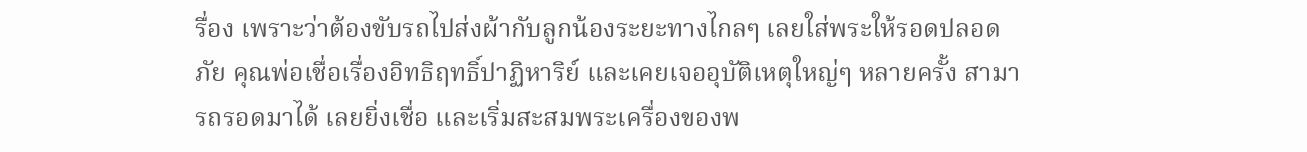รื่อง เพราะว่าต้องขับรถไปส่งผ้ากับลูกน้องระยะทางไกลๆ เลยใส่พระให้รอดปลอดภัย คุณพ่อเชื่อเรื่องอิทธิฤทธิ์ปาฏิหาริย์ และเคยเจออุบัติเหตุใหญ่ๆ หลายครั้ง สามารถรอดมาได้ เลยยิ่งเชื่อ และเริ่มสะสมพระเครื่องของพ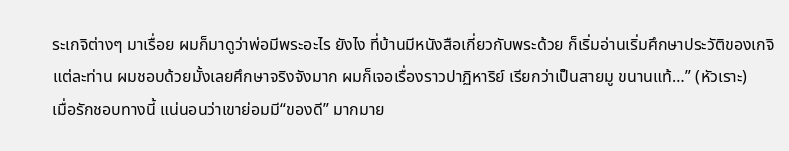ระเกจิต่างๆ มาเรื่อย ผมก็มาดูว่าพ่อมีพระอะไร ยังไง ที่บ้านมีหนังสือเกี่ยวกับพระด้วย ก็เริ่มอ่านเริ่มศึกษาประวัติของเกจิแต่ละท่าน ผมชอบด้วยมั้งเลยศึกษาจริงจังมาก ผมก็เจอเรื่องราวปาฏิหาริย์ เรียกว่าเป็นสายมู ขนานแท้…” (หัวเราะ)
เมื่อรักชอบทางนี้ แน่นอนว่าเขาย่อมมี“ของดี” มากมาย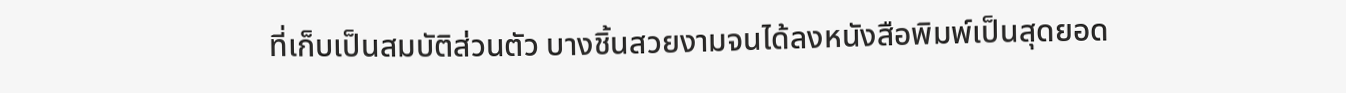ที่เก็บเป็นสมบัติส่วนตัว บางชิ้นสวยงามจนได้ลงหนังสือพิมพ์เป็นสุดยอด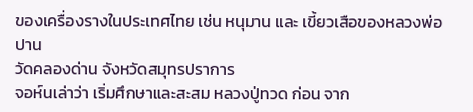ของเครื่องรางในประเทศไทย เช่น หนุมาน และ เขี้ยวเสือของหลวงพ่อปาน
วัดคลองด่าน จังหวัดสมุทรปราการ
จอห์นเล่าว่า เริ่มศึกษาและสะสม หลวงปู่ทวด ก่อน จาก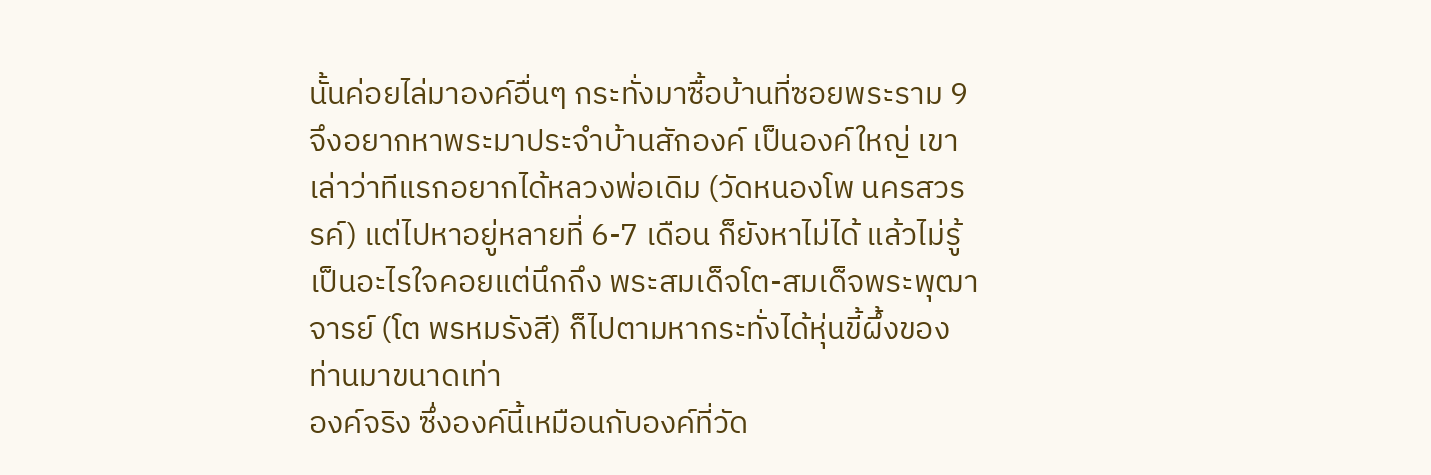นั้นค่อยไล่มาองค์อื่นๆ กระทั่งมาซื้อบ้านที่ซอยพระราม 9 จึงอยากหาพระมาประจำบ้านสักองค์ เป็นองค์ใหญ่ เขาเล่าว่าทีแรกอยากได้หลวงพ่อเดิม (วัดหนองโพ นครสวรรค์) แต่ไปหาอยู่หลายที่ 6-7 เดือน ก็ยังหาไม่ได้ แล้วไม่รู้เป็นอะไรใจคอยแต่นึกถึง พระสมเด็จโต-สมเด็จพระพุฒาจารย์ (โต พรหมรังสี) ก็ไปตามหากระทั่งได้หุ่นขี้ผึ้งของท่านมาขนาดเท่า
องค์จริง ซึ่งองค์นี้เหมือนกับองค์ที่วัด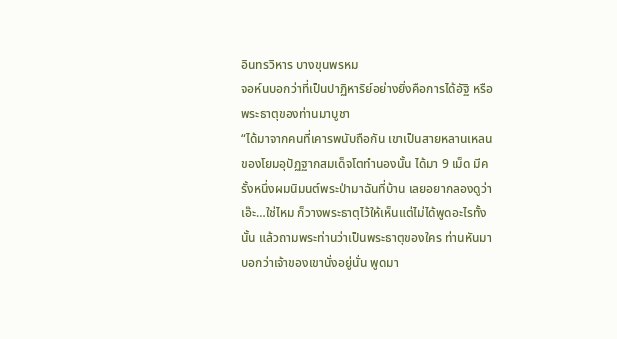อินทรวิหาร บางขุนพรหม
จอห์นบอกว่าที่เป็นปาฏิหาริย์อย่างยิ่งคือการได้อัฐิ หรือพระธาตุของท่านมาบูชา
“ได้มาจากคนที่เคารพนับถือกัน เขาเป็นสายหลานเหลนของโยมอุปัฏฐากสมเด็จโตทำนองนั้น ได้มา 9 เม็ด มีครั้งหนึ่งผมนิมนต์พระป่ามาฉันที่บ้าน เลยอยากลองดูว่าเอ๊ะ…ใช่ไหม ก็วางพระธาตุไว้ให้เห็นแต่ไม่ได้พูดอะไรทั้งนั้น แล้วถามพระท่านว่าเป็นพระธาตุของใคร ท่านหันมาบอกว่าเจ้าของเขานั่งอยู่นั่น พูดมา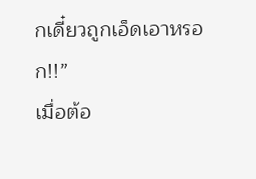กเดี๋ยวถูกเอ็ดเอาหรอก!!”
เมื่อต้อ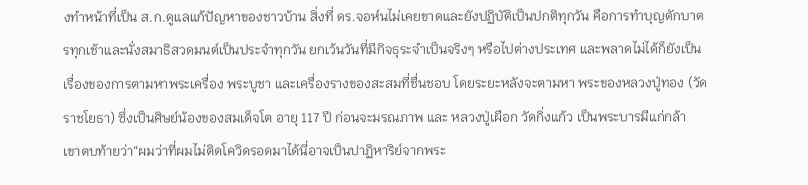งทำหน้าที่เป็น ส.ก.ดูแลแก้ปัญหาของชาวบ้าน สิ่งที่ ดร.จอห์นไม่เคยขาดและยังปฏิบัติเป็นปกติทุกวัน คือการทำบุญตักบาตรทุกเช้าและนั่งสมาธิสวดมนต์เป็นประจำทุกวัน ยกเว้นวันที่มีกิจธุระจำเป็นจริงๆ หรือไปต่างประเทศ และพลาดไม่ได้ก็ยังเป็นเรื่องของการตามหาพระเครื่อง พระบูชา และเครื่องรางของสะสมที่ชื่นชอบ โดยระยะหลังจะตามหา พระของหลวงปู่ทอง (วัดราชโยธา) ซึ่งเป็นศิษย์น้องของสมเด็จโต อายุ 117 ปี ก่อนจะมรณภาพ และ หลวงปู่เผือก วัดกิ่งแก้ว เป็นพระบารมีแก่กล้า
เขาตบท้ายว่า“ผมว่าที่ผมไม่ติดโควิดรอดมาได้นี่อาจเป็นปาฏิหาริย์จากพระ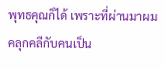พุทธคุณก็ได้ เพราะที่ผ่านมาผมคลุกคลีกับคนเป็น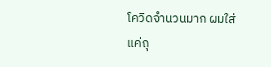โควิดจำนวนมาก ผมใส่แค่ถุ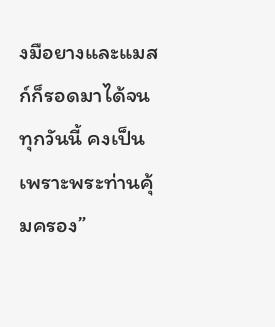งมือยางและแมสก์ก็รอดมาได้จนทุกวันนี้ คงเป็นเพราะพระท่านคุ้มครอง”